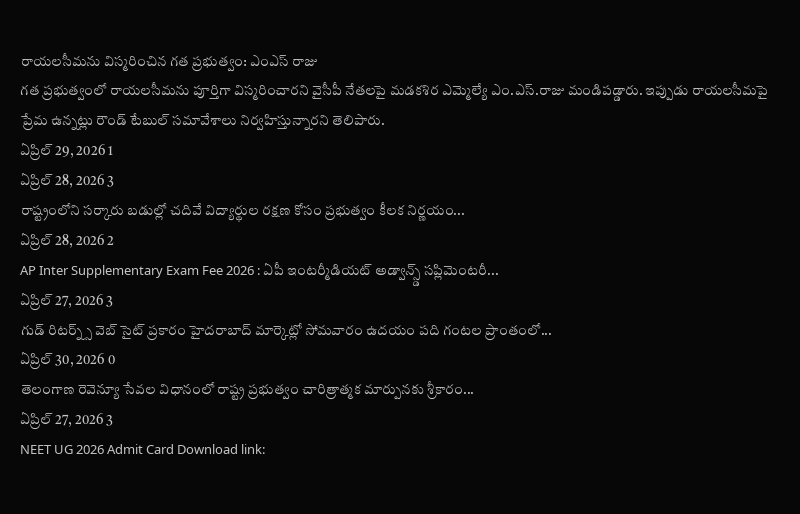రాయలసీమను విస్మరించిన గత ప్రభుత్వం: ఎంఎస్ రాజు
గత ప్రభుత్వంలో రాయలసీమను పూర్తిగా విస్మరించారని వైసీపీ నేతలపై మడకశిర ఎమ్మెల్యే ఎం.ఎస్.రాజు మండిపడ్డారు. ఇప్పుడు రాయలసీమపై ప్రేమ ఉన్నట్లు రౌండ్ టేబుల్ సమావేశాలు నిర్వహిస్తున్నారని తెలిపారు.
ఏప్రిల్ 29, 2026 1
ఏప్రిల్ 28, 2026 3
రాష్ట్రంలోని సర్కారు బడుల్లో చదివే విద్యార్థుల రక్షణ కోసం ప్రభుత్వం కీలక నిర్ణయం...
ఏప్రిల్ 28, 2026 2
AP Inter Supplementary Exam Fee 2026 : ఏపీ ఇంటర్మీడియట్ అడ్వాన్స్డ్ సప్లిమెంటరీ...
ఏప్రిల్ 27, 2026 3
గుడ్ రిటర్న్స్ వెబ్ సైట్ ప్రకారం హైదరాబాద్ మార్కెట్లో సోమవారం ఉదయం పది గంటల ప్రాంతంలో...
ఏప్రిల్ 30, 2026 0
తెలంగాణ రెవెన్యూ సేవల విధానంలో రాష్ట్ర ప్రభుత్వం చారిత్రాత్మక మార్పునకు శ్రీకారం...
ఏప్రిల్ 27, 2026 3
NEET UG 2026 Admit Card Download link: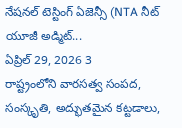నేషనల్ టెస్టింగ్ ఏజెన్సీ (NTA నీట్ యూజీ అడ్మిట్...
ఏప్రిల్ 29, 2026 3
రాష్ట్రంలోని వారసత్వ సంపద, సంస్కృతి, అద్భుతమైన కట్టడాలు,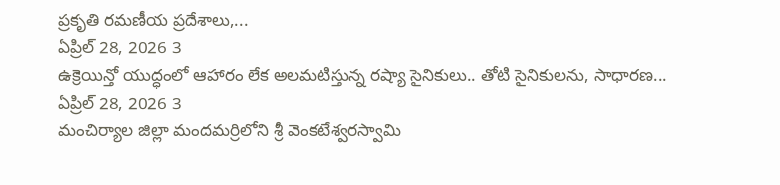ప్రకృతి రమణీయ ప్రదేశాలు,...
ఏప్రిల్ 28, 2026 3
ఉక్రెయిన్తో యుద్ధంలో ఆహారం లేక అలమటిస్తున్న రష్యా సైనికులు.. తోటి సైనికులను, సాధారణ...
ఏప్రిల్ 28, 2026 3
మంచిర్యాల జిల్లా మందమర్రిలోని శ్రీ వెంకటేశ్వరస్వామి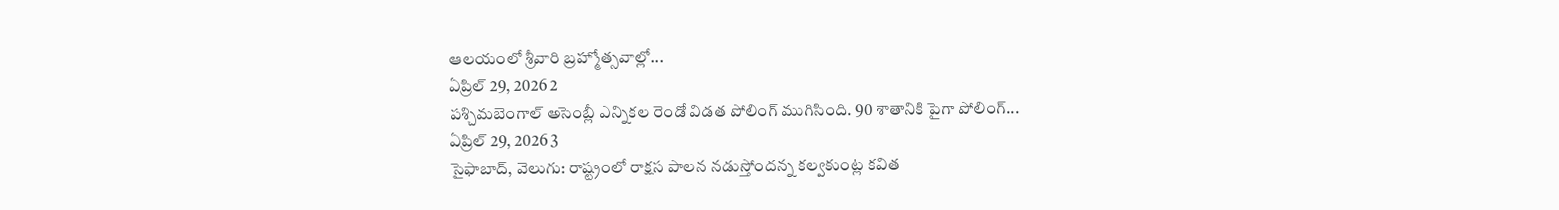ఆలయంలో శ్రీవారి బ్రహ్మోత్సవాల్లో...
ఏప్రిల్ 29, 2026 2
పశ్చిమబెంగాల్ అసెంబ్లీ ఎన్నికల రెండో విడత పోలింగ్ ముగిసింది. 90 శాతానికి పైగా పోలింగ్...
ఏప్రిల్ 29, 2026 3
సైఫాబాద్, వెలుగు: రాష్ట్రంలో రాక్షస పాలన నడుస్తోందన్న కల్వకుంట్ల కవిత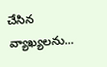చేసిన వ్యాఖ్యలను...